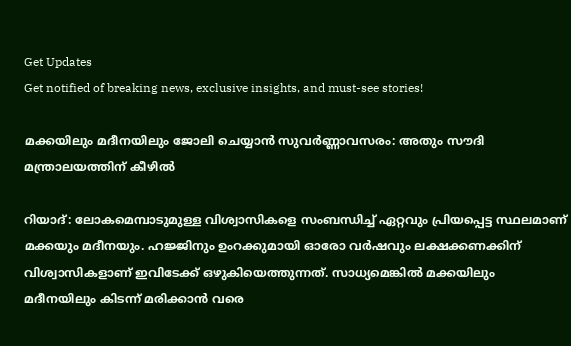Get Updates
Get notified of breaking news, exclusive insights, and must-see stories!

മക്കയിലും മദീനയിലും ജോലി ചെയ്യാന്‍ സുവർണ്ണാവസരം: അതും സൗദി മന്ത്രാലയത്തിന് കീഴില്‍

റിയാദ്: ലോകമെമ്പാടുമുള്ള വിശ്വാസികളെ സംബന്ധിച്ച് ഏറ്റവും പ്രിയപ്പെട്ട സ്ഥലമാണ് മക്കയും മദീനയും. ഹജ്ജിനും ഉംറക്കുമായി ഓരോ വർഷവും ലക്ഷക്കണക്കിന് വിശ്വാസികളാണ് ഇവിടേക്ക് ഒഴുകിയെത്തുന്നത്. സാധ്യമെങ്കില്‍ മക്കയിലും മദീനയിലും കിടന്ന് മരിക്കാന്‍ വരെ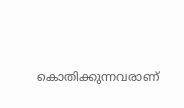കൊതിക്കുന്നവരാണ്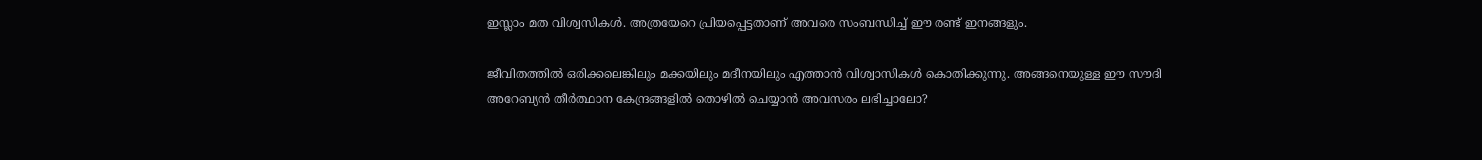ഇസ്ലാം മത വിശ്വസികള്‍. അത്രയേറെ പ്രിയപ്പെട്ടതാണ് അവരെ സംബന്ധിച്ച് ഈ രണ്ട് ഇനങ്ങളും.

ജീവിതത്തില്‍ ഒരിക്കലെങ്കിലും മക്കയിലും മദീനയിലും എത്താന്‍ വിശ്വാസികള്‍ കൊതിക്കുന്നു. അങ്ങനെയുള്ള ഈ സൗദി അറേബ്യന്‍ തീർത്ഥാന കേന്ദ്രങ്ങളില്‍ തൊഴില്‍ ചെയ്യാന്‍ അവസരം ലഭിച്ചാലോ?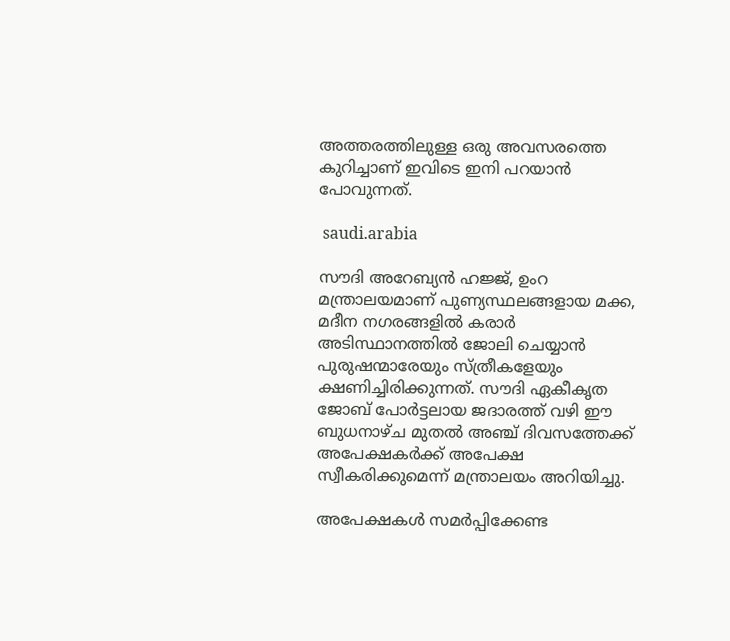അത്തരത്തിലുള്ള ഒരു അവസരത്തെ കുറിച്ചാണ് ഇവിടെ ഇനി പറയാന്‍ പോവുന്നത്.

 saudi.arabia

സൗദി അറേബ്യൻ ഹജ്ജ്, ഉംറ മന്ത്രാലയമാണ് പുണ്യസ്ഥലങ്ങളായ മക്ക, മദീന നഗരങ്ങളിൽ കരാർ അടിസ്ഥാനത്തിൽ ജോലി ചെയ്യാൻ പുരുഷന്മാരേയും സ്ത്രീകളേയും ക്ഷണിച്ചിരിക്കുന്നത്. സൗദി ഏകീകൃത ജോബ് പോർട്ടലായ ജദാരത്ത് വഴി ഈ ബുധനാഴ്ച മുതൽ അഞ്ച് ദിവസത്തേക്ക് അപേക്ഷകർക്ക് അപേക്ഷ സ്വീകരിക്കുമെന്ന് മന്ത്രാലയം അറിയിച്ചു.

അപേക്ഷകൾ സമർപ്പിക്കേണ്ട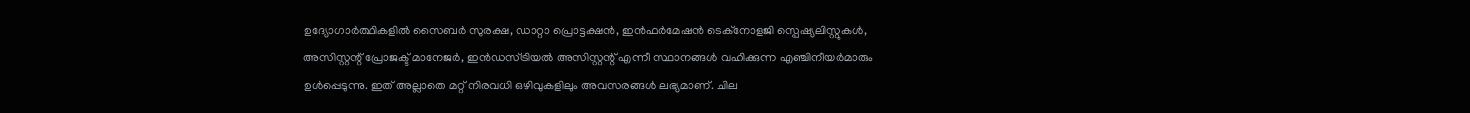ഉദ്യോഗാർത്ഥികളിൽ സൈബർ സുരക്ഷ, ഡാറ്റാ പ്രൊട്ടക്ഷൻ, ഇൻഫർമേഷൻ ടെക്നോളജി സ്പെഷ്യലിസ്റ്റുകൾ, അസിസ്റ്റന്റ് പ്രോജക്ട് മാനേജർ, ഇൻഡസ്ട്രിയൽ അസിസ്റ്റന്റ് എന്നീ സ്ഥാനങ്ങൾ വഹിക്കുന്ന എഞ്ചിനീയർമാരും ഉൾപ്പെടുന്നു. ഇത് അല്ലാതെ മറ്റ് നിരവധി ഒഴിവുകളിലും അവസരങ്ങള്‍ ലഭ്യമാണ്. ചില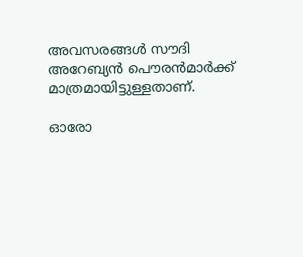അവസരങ്ങള്‍ സൗദി അറേബ്യൻ പൌരന്‍മാർക്ക് മാത്രമായിട്ടുള്ളതാണ്.

ഓരോ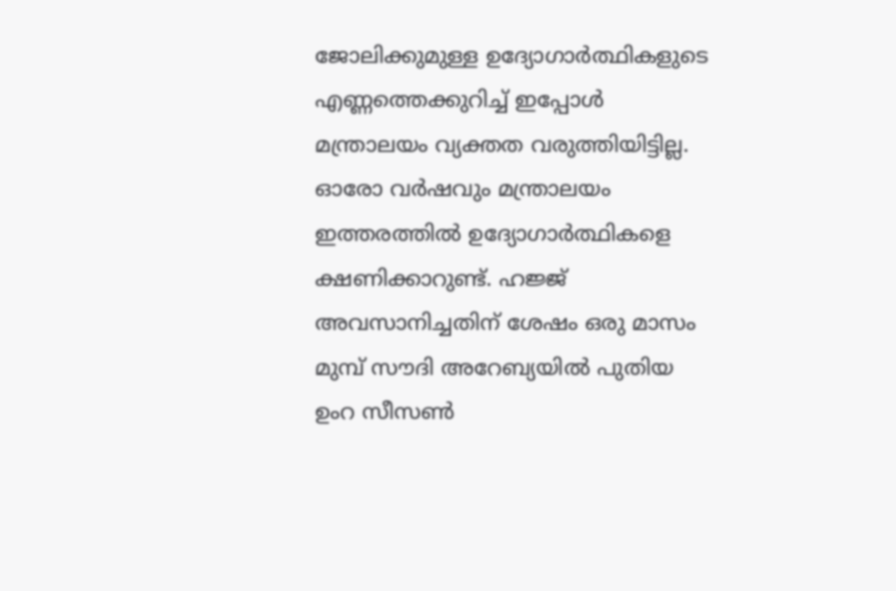ജോലിക്കുമുള്ള ഉദ്യോഗാർത്ഥികളുടെ എണ്ണത്തെക്കുറിച്ച് ഇപ്പോള്‍ മന്ത്രാലയം വ്യക്തത വരുത്തിയിട്ടില്ല. ഓരോ വർഷവും മന്ത്രാലയം ഇത്തരത്തില്‍ ഉദ്യോഗാർത്ഥികളെ ക്ഷണിക്കാറുണ്ട്. ഹജ്ജ് അവസാനിച്ചതിന് ശേഷം ഒരു മാസം മുമ്പ് സൗദി അറേബ്യയിൽ പുതിയ ഉംറ സീസൺ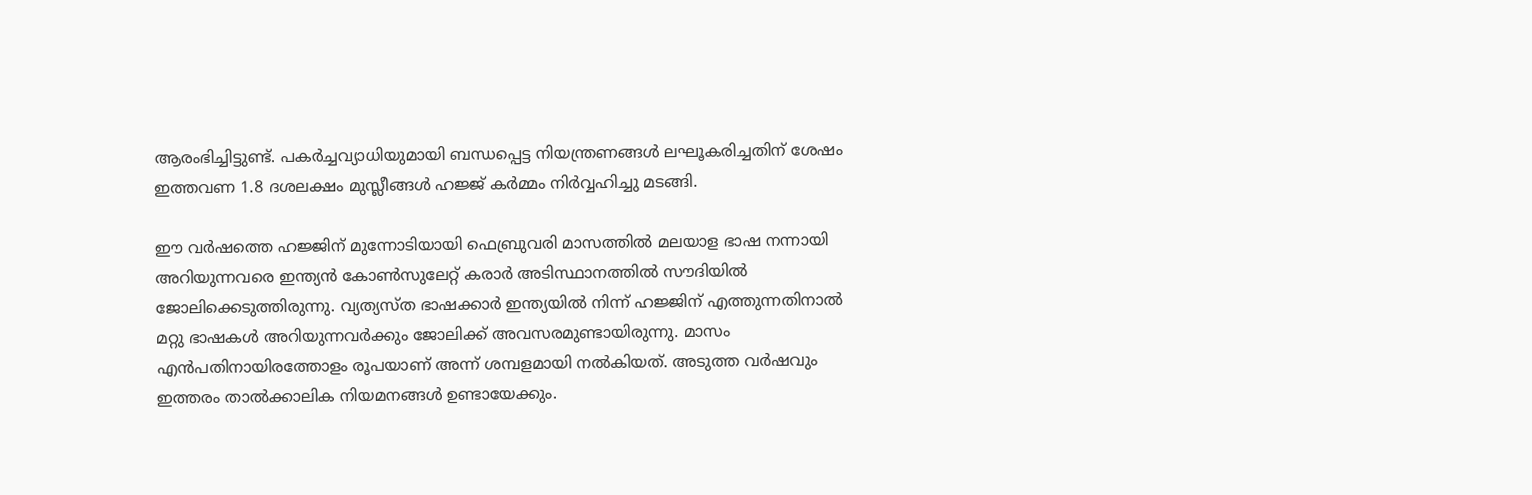ആരംഭിച്ചിട്ടുണ്ട്. പകർച്ചവ്യാധിയുമായി ബന്ധപ്പെട്ട നിയന്ത്രണങ്ങള്‍ ലഘൂകരിച്ചതിന് ശേഷം ഇത്തവണ 1.8 ദശലക്ഷം മുസ്ലീങ്ങൾ ഹജ്ജ് കർമ്മം നിർവ്വഹിച്ചു മടങ്ങി.

ഈ വർഷത്തെ ഹജ്ജിന് മുന്നോടിയായി ഫെബ്രുവരി മാസത്തില്‍ മലയാള ഭാഷ നന്നായി അറിയുന്നവരെ ഇന്ത്യന്‍ കോണ്‍സുലേറ്റ് കരാർ അടിസ്ഥാനത്തില്‍ സൗദിയില്‍ ജോലിക്കെടുത്തിരുന്നു. വ്യത്യസ്ത ഭാഷക്കാര്‍ ഇന്ത്യയില്‍ നിന്ന് ഹജ്ജിന് എത്തുന്നതിനാല്‍ മറ്റു ഭാഷകള്‍ അറിയുന്നവര്‍ക്കും ജോലിക്ക് അവസരമുണ്ടായിരുന്നു. മാസം എന്‍പതിനായിരത്തോളം രൂപയാണ് അന്ന് ശമ്പളമായി നല്‍കിയത്. അടുത്ത വർഷവും ഇത്തരം താല്‍ക്കാലിക നിയമനങ്ങള്‍ ഉണ്ടായേക്കും.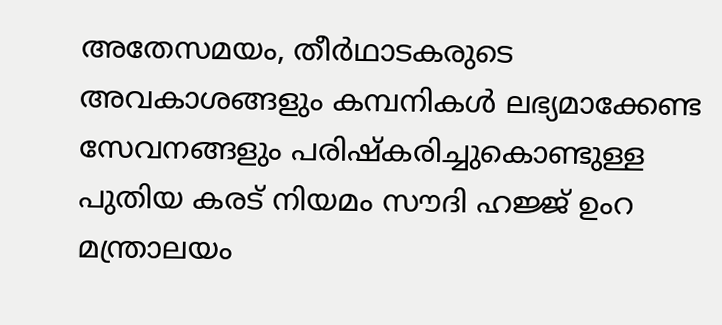അതേസമയം, തീർഥാടകരുടെ അവകാശങ്ങളും കമ്പനികൾ ലഭ്യമാക്കേണ്ട സേവനങ്ങളും പരിഷ്‌കരിച്ചുകൊണ്ടുള്ള പുതിയ കരട് നിയമം സൗദി ഹജ്ജ് ഉംറ മന്ത്രാലയം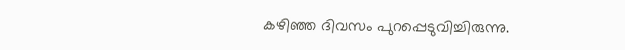കഴിഞ്ഞ ദിവസം പുറപ്പെടുവിച്ചിരുന്നു.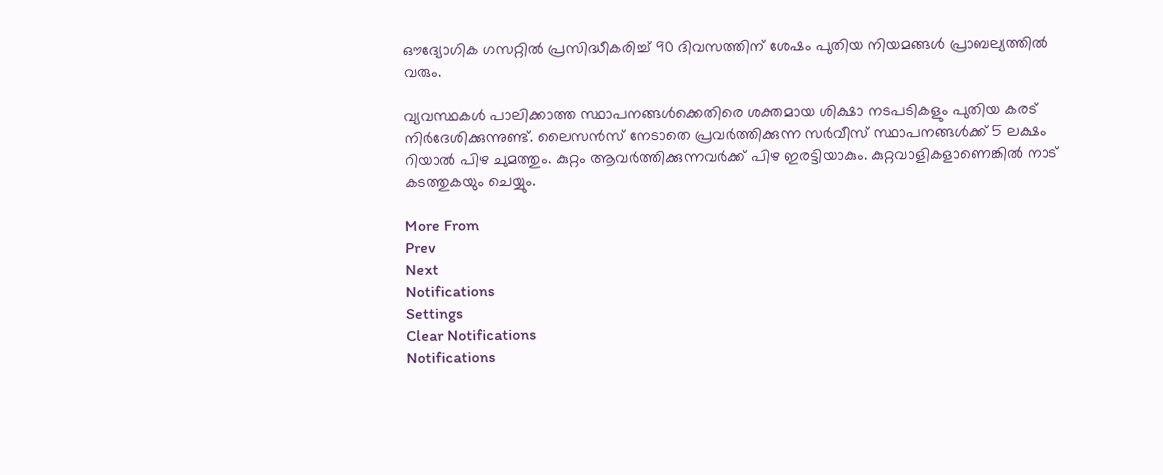ഔദ്യോഗിക ഗസറ്റിൽ പ്രസിദ്ധീകരിച്ച് 90 ദിവസത്തിന് ശേഷം പുതിയ നിയമങ്ങൾ പ്രാബല്യത്തിൽ വരും.

വ്യവസ്ഥകൾ പാലിക്കാത്ത സ്ഥാപനങ്ങൾക്കെതിരെ ശക്തമായ ശിക്ഷാ നടപടികളും പുതിയ കരട് നിർദേശിക്കുന്നുണ്ട്. ലൈസൻസ് നേടാതെ പ്രവർത്തിക്കുന്ന സർവീസ് സ്ഥാപനങ്ങൾക്ക് 5 ലക്ഷം റിയാൽ പിഴ ചുമത്തും. കുറ്റം ആവർത്തിക്കുന്നവർക്ക് പിഴ ഇരട്ടിയാകും. കുറ്റവാളികളാണെങ്കില്‍ നാട് കടത്തുകയും ചെയ്യും.

More From
Prev
Next
Notifications
Settings
Clear Notifications
Notifications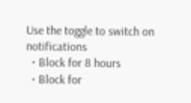Use the toggle to switch on notifications
  • Block for 8 hours
  • Block for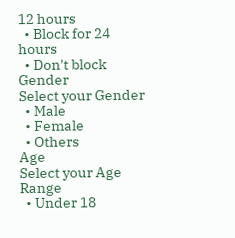12 hours
  • Block for 24 hours
  • Don't block
Gender
Select your Gender
  • Male
  • Female
  • Others
Age
Select your Age Range
  • Under 18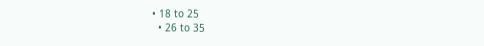• 18 to 25
  • 26 to 35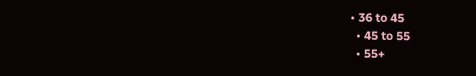• 36 to 45
  • 45 to 55
  • 55+